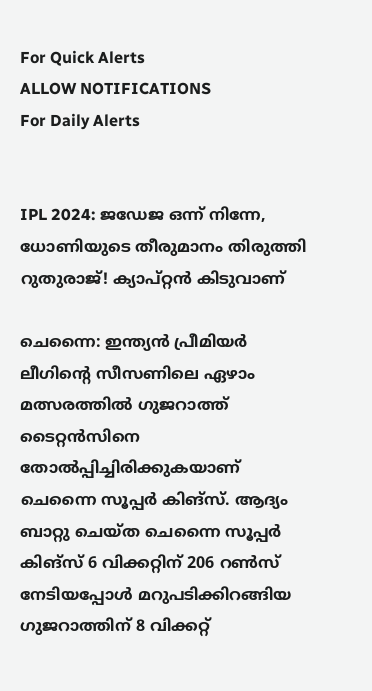For Quick Alerts
ALLOW NOTIFICATIONS
For Daily Alerts


IPL 2024: ജഡേജ ഒന്ന് നിന്നേ, ധോണിയുടെ തീരുമാനം തിരുത്തി റുതുരാജ്! ക്യാപ്റ്റന്‍ കിടുവാണ്

ചെന്നൈ: ഇന്ത്യന്‍ പ്രീമിയര്‍ ലീഗിന്റെ സീസണിലെ ഏഴാം മത്സരത്തില്‍ ഗുജറാത്ത് ടൈറ്റന്‍സിനെ തോല്‍പ്പിച്ചിരിക്കുകയാണ് ചെന്നൈ സൂപ്പര്‍ കിങ്‌സ്. ആദ്യം ബാറ്റു ചെയ്ത ചെന്നൈ സൂപ്പര്‍ കിങ്‌സ് 6 വിക്കറ്റിന് 206 റണ്‍സ് നേടിയപ്പോള്‍ മറുപടിക്കിറങ്ങിയ ഗുജറാത്തിന് 8 വിക്കറ്റ്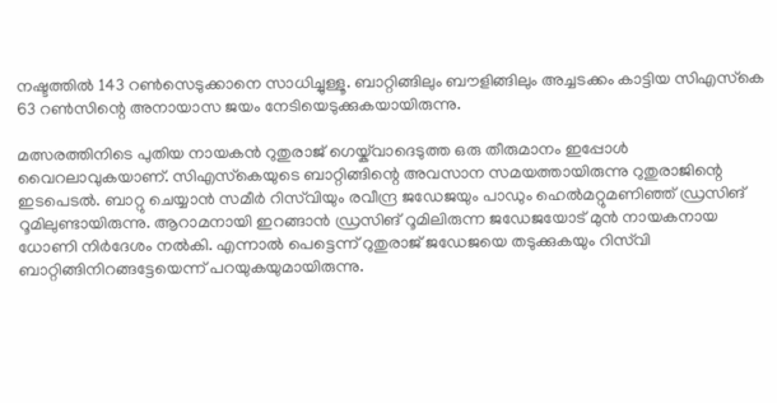നഷ്ടത്തില്‍ 143 റണ്‍സെടുക്കാനെ സാധിച്ചുള്ളൂ. ബാറ്റിങ്ങിലും ബൗളിങ്ങിലും അച്ചടക്കം കാട്ടിയ സിഎസ്‌കെ 63 റണ്‍സിന്റെ അനായാസ ജയം നേടിയെടുക്കുകയായിരുന്നു.

മത്സരത്തിനിടെ പുതിയ നായകന്‍ റുതുരാജ് ഗെയ്ക്‌വാദെടുത്ത ഒരു തീരുമാനം ഇപ്പോള്‍ വൈറലാവുകയാണ്. സിഎസ്‌കെയുടെ ബാറ്റിങ്ങിന്റെ അവസാന സമയത്തായിരുന്നു റുതുരാജിന്റെ ഇടപെടല്‍. ബാറ്റു ചെയ്യാന്‍ സമീര്‍ റിസ്‌വിയും രവീന്ദ്ര ജഡേജയും പാഡും ഹെല്‍മറ്റുമണിഞ്ഞ് ഡ്രസിങ് റൂമിലുണ്ടായിരുന്നു. ആറാമനായി ഇറങ്ങാന്‍ ഡ്രസിങ് റൂമിലിരുന്ന ജഡേജയോട് മുന്‍ നായകനായ ധോണി നിര്‍ദേശം നല്‍കി. എന്നാല്‍ പെട്ടെന്ന് റുതുരാജ് ജഡേജയെ തടുക്കുകയും റിസ്‌വി ബാറ്റിങ്ങിനിറങ്ങട്ടേയെന്ന് പറയുകയുമായിരുന്നു.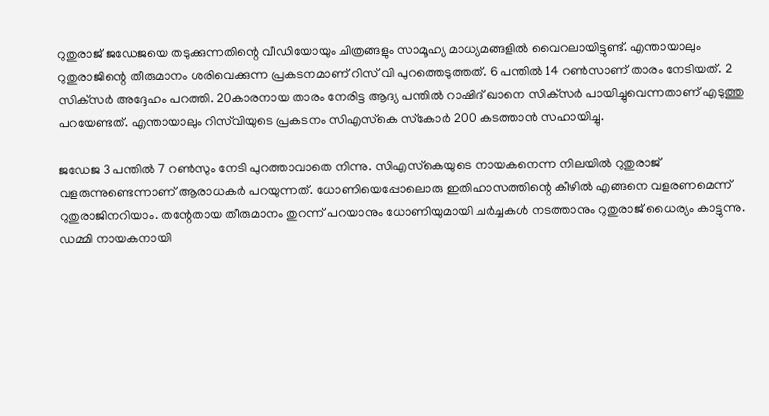റുതുരാജ് ജഡേജയെ തടുക്കുന്നതിന്റെ വീഡിയോയും ചിത്രങ്ങളും സാമൂഹ്യ മാധ്യമങ്ങളില്‍ വൈറലായിട്ടുണ്ട്. എന്തായാലും റുതുരാജിന്റെ തീരുമാനം ശരിവെക്കുന്ന പ്രകടനമാണ് റിസ് വി പുറത്തെടുത്തത്. 6 പന്തില്‍ 14 റണ്‍സാണ് താരം നേടിയത്. 2 സിക്‌സര്‍ അദ്ദേഹം പറത്തി. 20കാരനായ താരം നേരിട്ട ആദ്യ പന്തില്‍ റാഷിദ് ഖാനെ സിക്‌സര്‍ പായിച്ചുവെന്നതാണ് എടുത്തു പറയേണ്ടത്. എന്തായാലും റിസ്‌വിയുടെ പ്രകടനം സിഎസ്‌കെ സ്‌കോര്‍ 200 കടത്താന്‍ സഹായിച്ചു.

ജഡേജ 3 പന്തില്‍ 7 റണ്‍സും നേടി പുറത്താവാതെ നിന്നു. സിഎസ്‌കെയുടെ നായകനെന്ന നിലയില്‍ റുതുരാജ് വളരുന്നുണ്ടെന്നാണ് ആരാധകര്‍ പറയുന്നത്. ധോണിയെപ്പോലൊരു ഇതിഹാസത്തിന്റെ കീഴില്‍ എങ്ങനെ വളരണമെന്ന് റുതുരാജിനറിയാം. തന്റേതായ തീരുമാനം തുറന്ന് പറയാനും ധോണിയുമായി ചര്‍ച്ചകള്‍ നടത്താനും റുതുരാജ് ധൈര്യം കാട്ടുന്നു. ഡമ്മി നായകനായി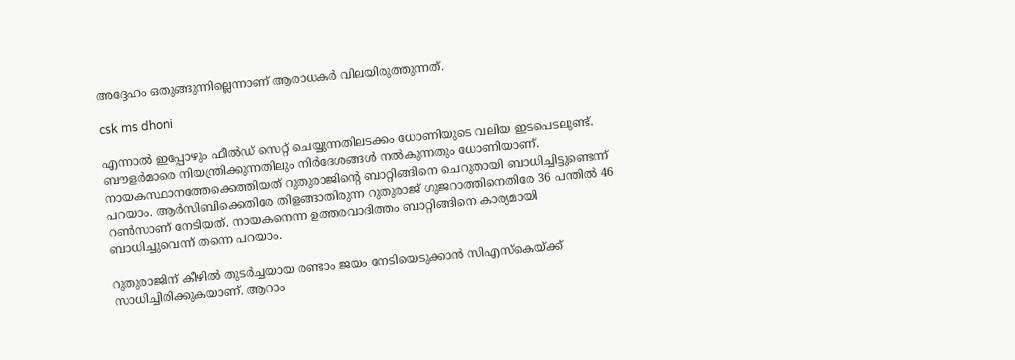അദ്ദേഹം ഒതുങ്ങുന്നില്ലെന്നാണ് ആരാധകര്‍ വിലയിരുത്തുന്നത്.

csk ms dhoni

എന്നാല്‍ ഇപ്പോഴും ഫീല്‍ഡ് സെറ്റ് ചെയ്യുന്നതിലടക്കം ധോണിയുടെ വലിയ ഇടപെടലുണ്ട്. ബൗളര്‍മാരെ നിയന്ത്രിക്കുന്നതിലും നിര്‍ദേശങ്ങള്‍ നല്‍കുന്നതും ധോണിയാണ്. നായകസ്ഥാനത്തേക്കെത്തിയത് റുതുരാജിന്റെ ബാറ്റിങ്ങിനെ ചെറുതായി ബാധിച്ചിട്ടുണ്ടെന്ന് പറയാം. ആര്‍സിബിക്കെതിരേ തിളങ്ങാതിരുന്ന റുതുരാജ് ഗുജറാത്തിനെതിരേ 36 പന്തില്‍ 46 റണ്‍സാണ് നേടിയത്. നായകനെന്ന ഉത്തരവാദിത്തം ബാറ്റിങ്ങിനെ കാര്യമായി ബാധിച്ചുവെന്ന് തന്നെ പറയാം.

റുതുരാജിന് കീഴില്‍ തുടര്‍ച്ചയായ രണ്ടാം ജയം നേടിയെടുക്കാന്‍ സിഎസ്‌കെയ്ക്ക് സാധിച്ചിരിക്കുകയാണ്. ആറാം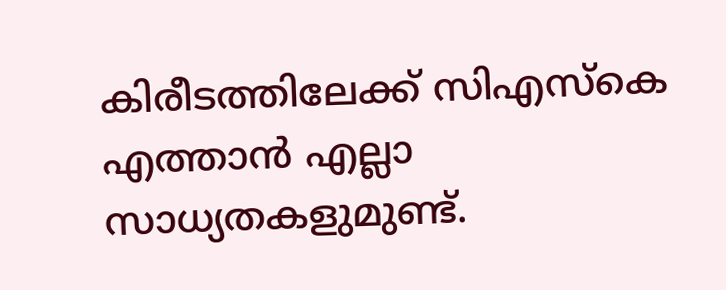കിരീടത്തിലേക്ക് സിഎസ്‌കെ എത്താന്‍ എല്ലാ സാധ്യതകളുമുണ്ട്.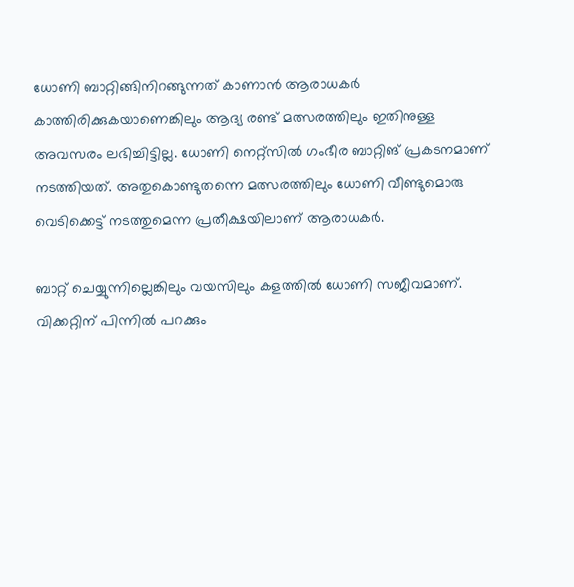ധോണി ബാറ്റിങ്ങിനിറങ്ങുന്നത് കാണാന്‍ ആരാധകര്‍ കാത്തിരിക്കുകയാണെങ്കിലും ആദ്യ രണ്ട് മത്സരത്തിലും ഇതിനുള്ള അവസരം ലഭിച്ചിട്ടില്ല. ധോണി നെറ്റ്‌സില്‍ ഗംഭീര ബാറ്റിങ് പ്രകടനമാണ് നടത്തിയത്. അതുകൊണ്ടുതന്നെ മത്സരത്തിലും ധോണി വീണ്ടുമൊരു വെടിക്കെട്ട് നടത്തുമെന്ന പ്രതീക്ഷയിലാണ് ആരാധകര്‍.

ബാറ്റ് ചെയ്യുന്നില്ലെങ്കിലും വയസിലും കളത്തില്‍ ധോണി സജീവമാണ്. വിക്കറ്റിന് പിന്നില്‍ പറക്കും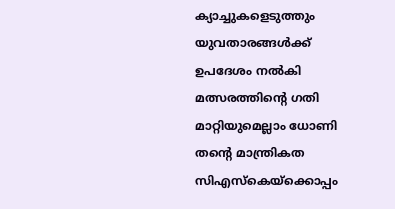ക്യാച്ചുകളെടുത്തും യുവതാരങ്ങള്‍ക്ക് ഉപദേശം നല്‍കി മത്സരത്തിന്റെ ഗതി മാറ്റിയുമെല്ലാം ധോണി തന്റെ മാന്ത്രികത സിഎസ്‌കെയ്‌ക്കൊപ്പം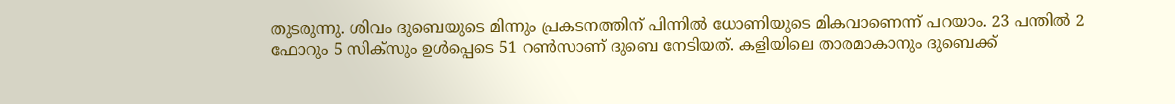തുടരുന്നു. ശിവം ദുബെയുടെ മിന്നും പ്രകടനത്തിന് പിന്നില്‍ ധോണിയുടെ മികവാണെന്ന് പറയാം. 23 പന്തില്‍ 2 ഫോറും 5 സിക്‌സും ഉള്‍പ്പെടെ 51 റണ്‍സാണ് ദുബെ നേടിയത്. കളിയിലെ താരമാകാനും ദുബെക്ക്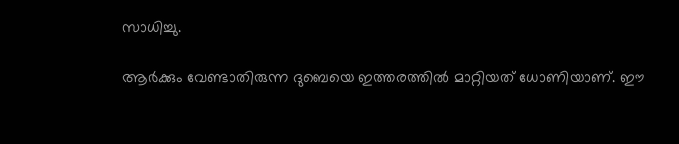സാധിച്ചു.

ആര്‍ക്കും വേണ്ടാതിരുന്ന ദുബെയെ ഇത്തരത്തില്‍ മാറ്റിയത് ധോണിയാണ്. ഈ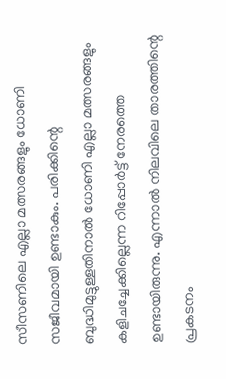സീസണിലെ എല്ലാ മത്സരങ്ങളും ധോണി സജീവമായി ഉണ്ടാകും. പരിക്കിന്റെ ബുദ്ധിമുട്ടുള്ളതിനാല്‍ ധോണി എല്ലാ മത്സരങ്ങളും കളിചച്ചേക്കില്ലെന്ന റിപ്പോര്‍ട്ട് നേരത്തെ ഉണ്ടായിരുന്നു. എന്നാല്‍ നിലവിലെ താരത്തിന്റെ പ്രകടനം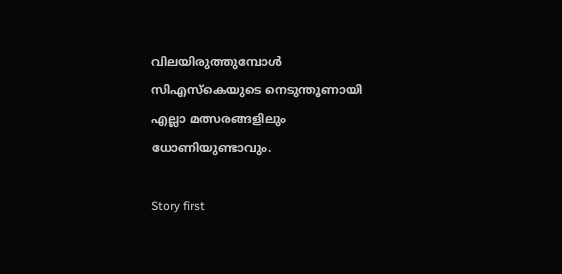വിലയിരുത്തുമ്പോള്‍ സിഎസ്‌കെയുടെ നെടുന്തൂണായി എല്ലാ മത്സരങ്ങളിലും ധോണിയുണ്ടാവും.

Story first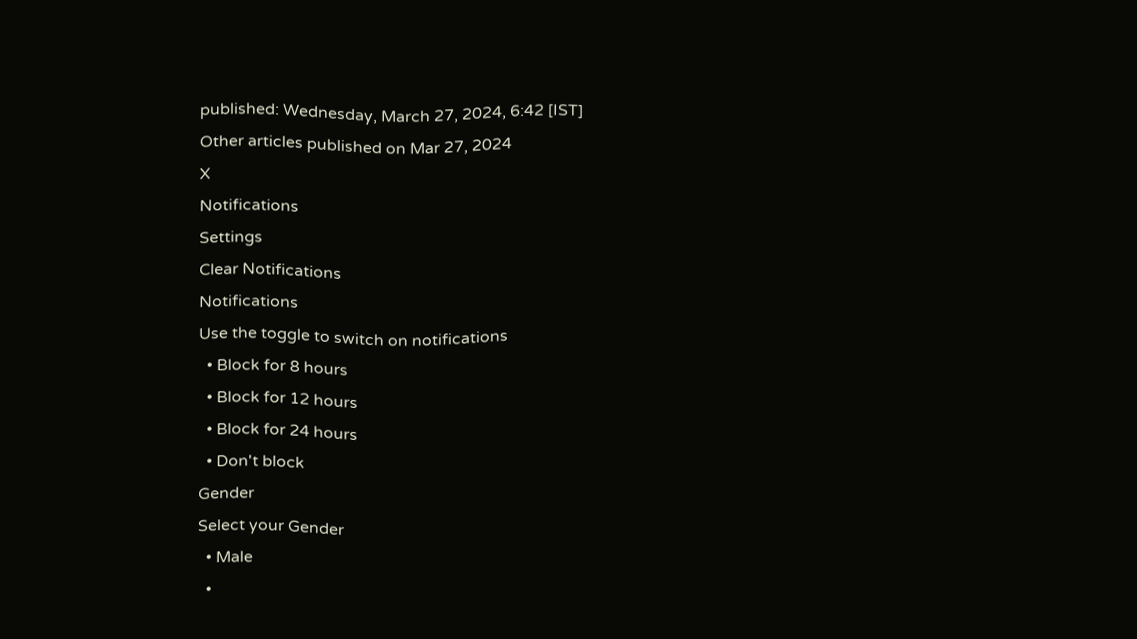published: Wednesday, March 27, 2024, 6:42 [IST]
Other articles published on Mar 27, 2024
X
Notifications
Settings
Clear Notifications
Notifications
Use the toggle to switch on notifications
  • Block for 8 hours
  • Block for 12 hours
  • Block for 24 hours
  • Don't block
Gender
Select your Gender
  • Male
  •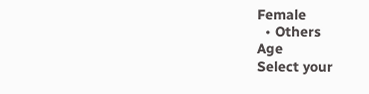Female
  • Others
Age
Select your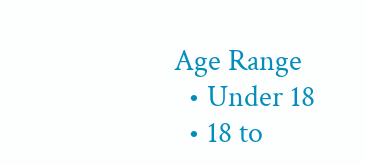Age Range
  • Under 18
  • 18 to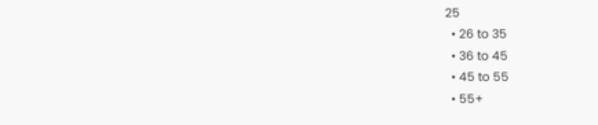25
  • 26 to 35
  • 36 to 45
  • 45 to 55
  • 55+